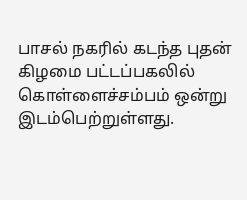பாசல் நகரில் கடந்த புதன் கிழமை பட்டப்பகலில் கொள்ளைச்சம்பம் ஒன்று இடம்பெற்றுள்ளது.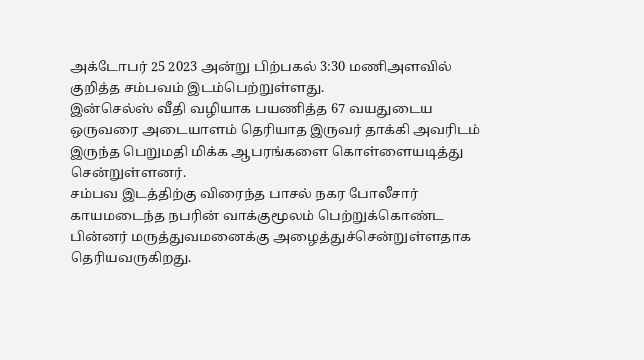அக்டோபர் 25 2023 அன்று பிற்பகல் 3:30 மணிஅளவில் குறித்த சம்பவம் இடம்பெற்றுள்ளது.
இன்செல்ஸ் வீதி வழியாக பயணித்த 67 வயதுடைய ஒருவரை அடையாளம் தெரியாத இருவர் தாக்கி அவரிடம் இருந்த பெறுமதி மிக்க ஆபரங்களை கொள்ளையடித்து சென்றுள்ளனர்.
சம்பவ இடத்திற்கு விரைந்த பாசல் நகர போலீசார் காயமடைந்த நபரின் வாக்குமூலம் பெற்றுக்கொண்ட பின்னர் மருத்துவமனைக்கு அழைத்துச்சென்றுள்ளதாக தெரியவருகிறது.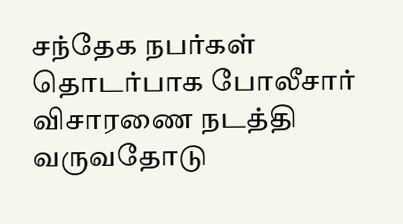சந்தேக நபர்கள் தொடர்பாக போலீசார் விசாரணை நடத்தி வருவதோடு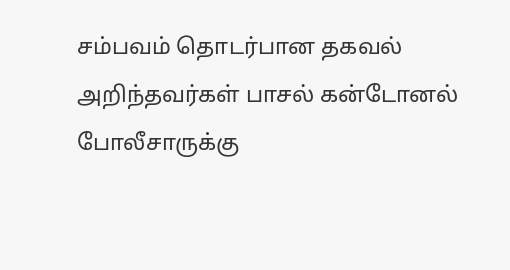சம்பவம் தொடர்பான தகவல் அறிந்தவர்கள் பாசல் கன்டோனல் போலீசாருக்கு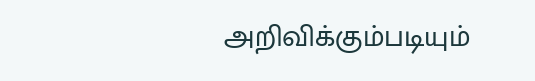அறிவிக்கும்படியும்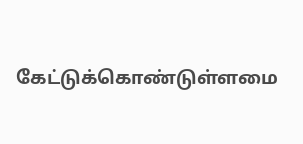கேட்டுக்கொண்டுள்ளமை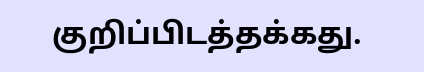குறிப்பிடத்தக்கது.